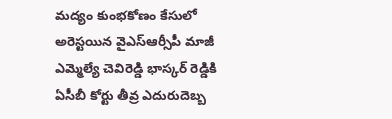మద్యం కుంభకోణం కేసులో అరెస్టయిన వైఎస్ఆర్సీపీ మాజీ ఎమ్మెల్యే చెవిరెడ్డి భాస్కర్ రెడ్డికి ఏసీబీ కోర్టు తీవ్ర ఎదురుదెబ్బ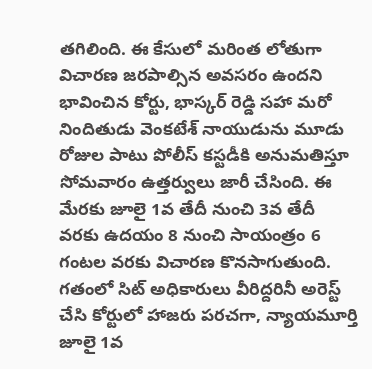తగిలింది. ఈ కేసులో మరింత లోతుగా విచారణ జరపాల్సిన అవసరం ఉందని భావించిన కోర్టు, భాస్కర్ రెడ్డి సహా మరో నిందితుడు వెంకటేశ్ నాయుడును మూడు రోజుల పాటు పోలీస్ కస్టడీకి అనుమతిస్తూ సోమవారం ఉత్తర్వులు జారీ చేసింది. ఈ మేరకు జూలై 1వ తేదీ నుంచి 3వ తేదీ వరకు ఉదయం 8 నుంచి సాయంత్రం 6 గంటల వరకు విచారణ కొనసాగుతుంది. గతంలో సిట్ అధికారులు వీరిద్దరినీ అరెస్ట్ చేసి కోర్టులో హాజరు పరచగా, న్యాయమూర్తి జూలై 1వ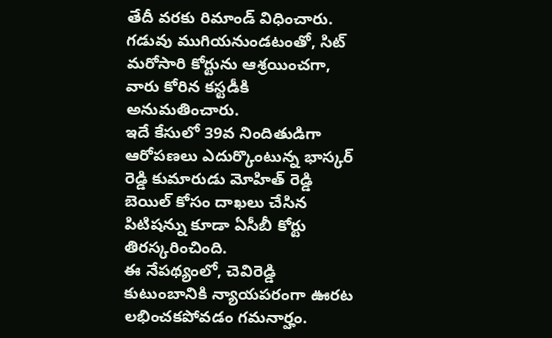తేదీ వరకు రిమాండ్ విధించారు. గడువు ముగియనుండటంతో, సిట్ మరోసారి కోర్టును ఆశ్రయించగా, వారు కోరిన కస్టడీకి అనుమతించారు.
ఇదే కేసులో 39వ నిందితుడిగా ఆరోపణలు ఎదుర్కొంటున్న భాస్కర్ రెడ్డి కుమారుడు మోహిత్ రెడ్డి బెయిల్ కోసం దాఖలు చేసిన పిటిషన్ను కూడా ఏసీబీ కోర్టు తిరస్కరించింది.
ఈ నేపథ్యంలో, చెవిరెడ్డి కుటుంబానికి న్యాయపరంగా ఊరట లభించకపోవడం గమనార్హం.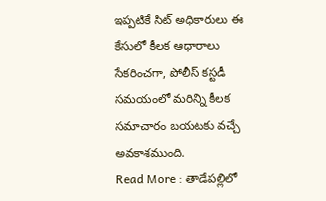ఇప్పటికే సిట్ అధికారులు ఈ కేసులో కీలక ఆధారాలు సేకరించగా, పోలీస్ కస్టడీ సమయంలో మరిన్ని కీలక సమాచారం బయటకు వచ్చే అవకాశముంది.
Read More : తాడేపల్లిలో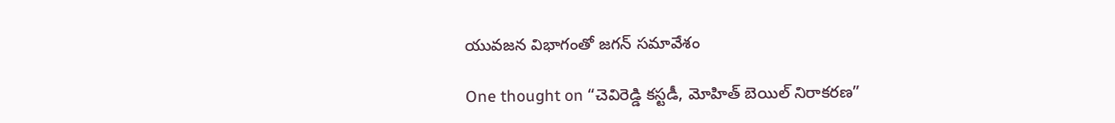యువజన విభాగంతో జగన్ సమావేశం

One thought on “చెవిరెడ్డి కస్టడీ, మోహిత్ బెయిల్ నిరాకరణ”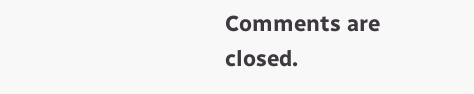Comments are closed.